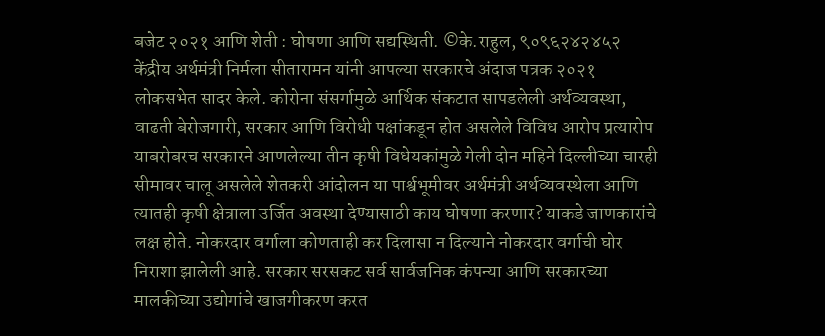बजेट २०२१ आणि शेती : घोषणा आणि सद्यस्थिती. ©के.राहुल, ९०९६२४२४५२ केंद्रीय अर्थमंत्री निर्मला सीतारामन यांनी आपल्या सरकारचे अंदाज पत्रक २०२१ लोकसभेत सादर केले. कोरोना संसर्गामुळे आर्थिक संकटात सापडलेली अर्थव्यवस्था, वाढती बेरोजगारी, सरकार आणि विरोधी पक्षांकडून होत असलेले विविध आरोप प्रत्यारोप याबरोबरच सरकारने आणलेल्या तीन कृषी विधेयकांमुळे गेली दोन महिने दिल्लीच्या चारही सीमावर चालू असलेले शेतकरी आंदोलन या पार्श्वभूमीवर अर्थमंत्री अर्थव्यवस्थेला आणि त्यातही कृषी क्षेत्राला उर्जित अवस्था देण्यासाठी काय घोषणा करणार? याकडे जाणकारांचे लक्ष होते. नोकरदार वर्गाला कोणताही कर दिलासा न दिल्याने नोकरदार वर्गाची घोर निराशा झालेली आहे. सरकार सरसकट सर्व सार्वजनिक कंपन्या आणि सरकारच्या मालकीच्या उद्योगांचे खाजगीकरण करत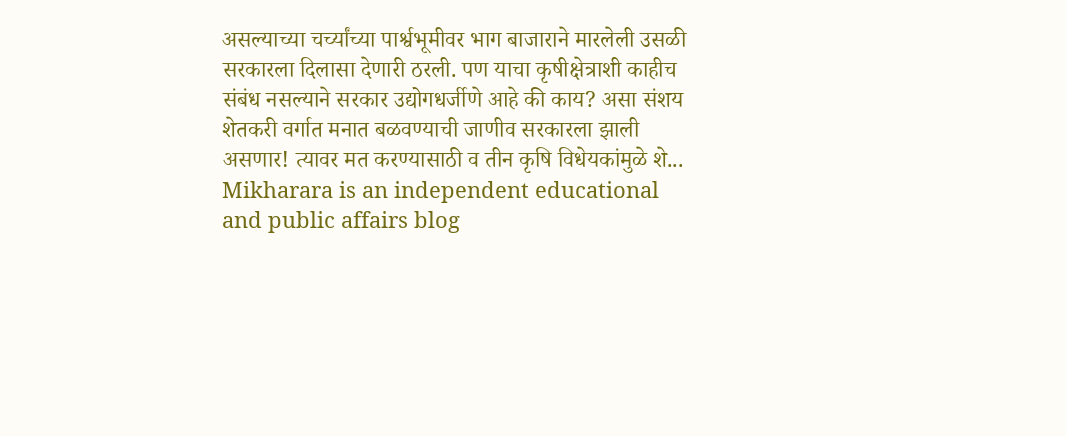असल्याच्या चर्च्यांच्या पार्श्वभूमीवर भाग बाजाराने मारलेली उसळी सरकारला दिलासा देणारी ठरली. पण याचा कृषीक्षेत्राशी काहीच संबंध नसल्याने सरकार उद्योगधर्जीणे आहे की काय? असा संशय शेतकरी वर्गात मनात बळवण्याची जाणीव सरकारला झाली असणार! त्यावर मत करण्यासाठी व तीन कृषि विधेयकांमुळे शे...
Mikharara is an independent educational and public affairs blog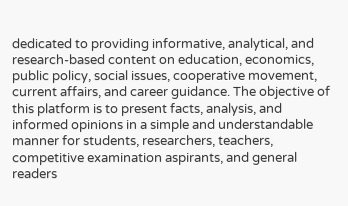dedicated to providing informative, analytical, and research-based content on education, economics, public policy, social issues, cooperative movement, current affairs, and career guidance. The objective of this platform is to present facts, analysis, and informed opinions in a simple and understandable manner for students, researchers, teachers, competitive examination aspirants, and general readers